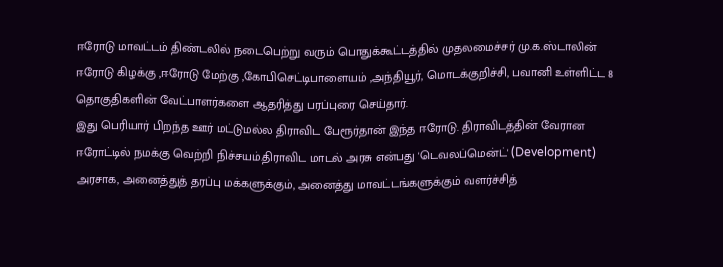ஈரோடு மாவட்டம் திண்டலில் நடைபெற்று வரும் பொதுக்கூட்டத்தில் முதலமைச்சர் மு.க.ஸ்டாலின் ஈரோடு கிழக்கு ,ஈரோடு மேற்கு ,கோபிசெட்டிபாளையம் ,அந்தியூர், மொடக்குறிச்சி, பவானி உள்ளிட்ட 8 தொகுதிகளின் வேட்பாளர்களை ஆதரித்து பரப்புரை செய்தார்.
இது பெரியார் பிறந்த ஊர் மட்டுமல்ல திராவிட பேரூர்தான் இந்த ஈரோடு. திராவிடத்தின் வேரான ஈரோட்டில் நமக்கு வெற்றி நிச்சயம்.திராவிட மாடல் அரசு என்பது 'டெவலப்மென்ட்' (Development) அரசாக, அனைத்துத் தரப்பு மக்களுக்கும், அனைத்து மாவட்டங்களுக்கும் வளர்ச்சித்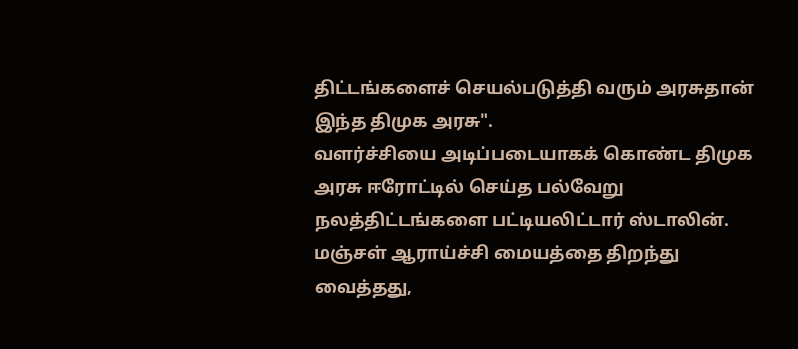திட்டங்களைச் செயல்படுத்தி வரும் அரசுதான் இந்த திமுக அரசு".
வளர்ச்சியை அடிப்படையாகக் கொண்ட திமுக அரசு ஈரோட்டில் செய்த பல்வேறு நலத்திட்டங்களை பட்டியலிட்டார் ஸ்டாலின்.
மஞ்சள் ஆராய்ச்சி மையத்தை திறந்து வைத்தது,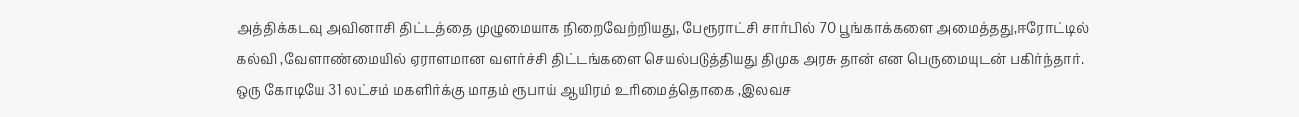அத்திக்கடவு அவினாசி திட்டத்தை முழுமையாக நிறைவேற்றியது, பேரூராட்சி சார்பில் 70 பூங்காக்களை அமைத்தது,ஈரோட்டில் கல்வி ,வேளாண்மையில் ஏராளமான வளர்ச்சி திட்டங்களை செயல்படுத்தியது திமுக அரசு தான் என பெருமையுடன் பகிர்ந்தார்.
ஒரு கோடியே 31 லட்சம் மகளிர்க்கு மாதம் ரூபாய் ஆயிரம் உரிமைத்தொகை ,இலவச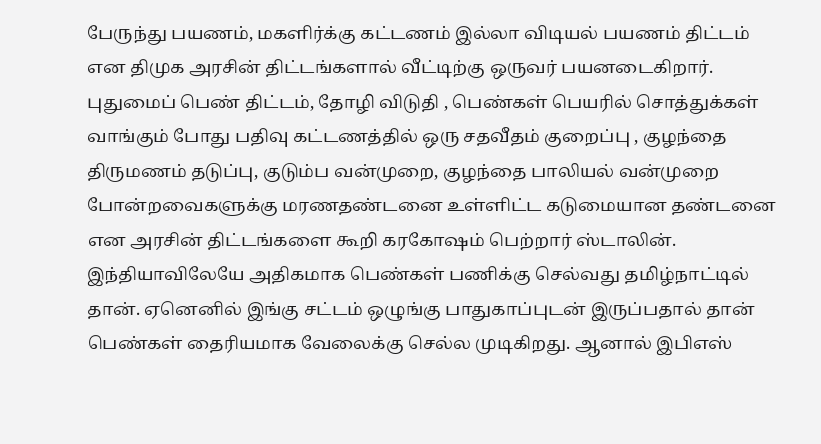பேருந்து பயணம், மகளிர்க்கு கட்டணம் இல்லா விடியல் பயணம் திட்டம் என திமுக அரசின் திட்டங்களால் வீட்டிற்கு ஒருவர் பயனடைகிறார்.
புதுமைப் பெண் திட்டம், தோழி விடுதி , பெண்கள் பெயரில் சொத்துக்கள் வாங்கும் போது பதிவு கட்டணத்தில் ஒரு சதவீதம் குறைப்பு , குழந்தை திருமணம் தடுப்பு, குடும்ப வன்முறை, குழந்தை பாலியல் வன்முறை போன்றவைகளுக்கு மரணதண்டனை உள்ளிட்ட கடுமையான தண்டனை என அரசின் திட்டங்களை கூறி கரகோஷம் பெற்றார் ஸ்டாலின்.
இந்தியாவிலேயே அதிகமாக பெண்கள் பணிக்கு செல்வது தமிழ்நாட்டில் தான். ஏனெனில் இங்கு சட்டம் ஒழுங்கு பாதுகாப்புடன் இருப்பதால் தான் பெண்கள் தைரியமாக வேலைக்கு செல்ல முடிகிறது. ஆனால் இபிஎஸ்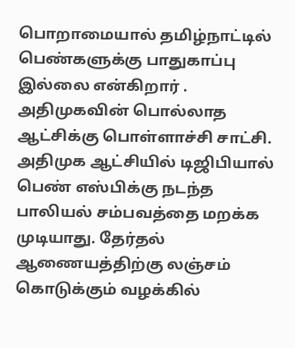பொறாமையால் தமிழ்நாட்டில் பெண்களுக்கு பாதுகாப்பு இல்லை என்கிறார் . அதிமுகவின் பொல்லாத ஆட்சிக்கு பொள்ளாச்சி சாட்சி.
அதிமுக ஆட்சியில் டிஜிபியால் பெண் எஸ்பிக்கு நடந்த பாலியல் சம்பவத்தை மறக்க முடியாது. தேர்தல் ஆணையத்திற்கு லஞ்சம் கொடுக்கும் வழக்கில்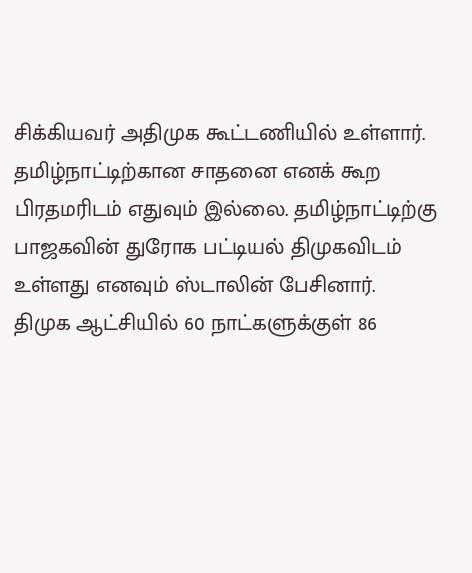சிக்கியவர் அதிமுக கூட்டணியில் உள்ளார்.
தமிழ்நாட்டிற்கான சாதனை எனக் கூற பிரதமரிடம் எதுவும் இல்லை. தமிழ்நாட்டிற்கு பாஜகவின் துரோக பட்டியல் திமுகவிடம் உள்ளது எனவும் ஸ்டாலின் பேசினார்.
திமுக ஆட்சியில் 60 நாட்களுக்குள் 86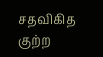சதவிகித குற்ற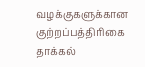வழக்குகளுக்கான குற்றப்பத்திரிகை தாக்கல்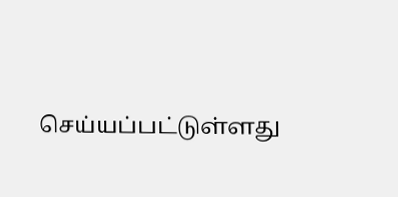செய்யப்பட்டுள்ளது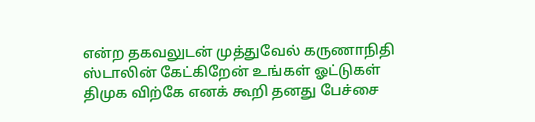என்ற தகவலுடன் முத்துவேல் கருணாநிதி ஸ்டாலின் கேட்கிறேன் உங்கள் ஓட்டுகள் திமுக விற்கே எனக் கூறி தனது பேச்சை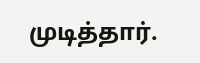முடித்தார்.